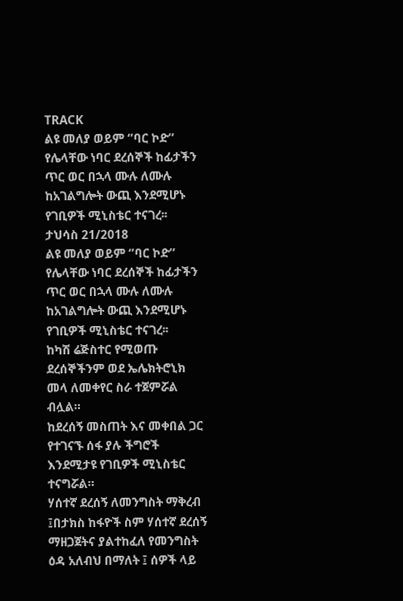TRACK
ልዩ መለያ ወይም ‘’ባር ኮድ’’ የሌላቸው ነባር ደረሰኞች ከፊታችን ጥር ወር በኋላ ሙሉ ለሙሉ ከአገልግሎት ውጪ እንደሚሆኑ የገቢዎች ሚኒስቴር ተናገረ፡፡
ታህሳስ 21/2018
ልዩ መለያ ወይም ‘’ባር ኮድ’’ የሌላቸው ነባር ደረሰኞች ከፊታችን ጥር ወር በኋላ ሙሉ ለሙሉ ከአገልግሎት ውጪ እንደሚሆኑ የገቢዎች ሚኒስቴር ተናገረ፡፡
ከካሽ ሬጅስተር የሚወጡ ደረሰኞችንም ወደ ኤሌክትሮኒክ መላ ለመቀየር ስራ ተጀምሯል ብሏል።
ከደረሰኝ መስጠት እና መቀበል ጋር የተገናኙ ሰፋ ያሉ ችግሮች እንደሚታዩ የገቢዎች ሚኒስቴር ተናግሯል።
ሃሰተኛ ደረሰኝ ለመንግስት ማቅረብ ፤በታክስ ከፋዮች ስም ሃሰተኛ ደረሰኝ ማዘጋጀትና ያልተከፈለ የመንግስት ዕዳ አለብህ በማለት ፤ ሰዎች ላይ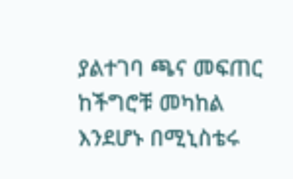ያልተገባ ጫና መፍጠር ከችግሮቹ መካከል እንደሆኑ በሚኒስቴሩ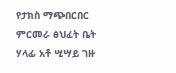የታክስ ማጭበርበር ምርመራ ፅህፈት ቤት ሃላፊ አቶ ሢሣይ ገዙ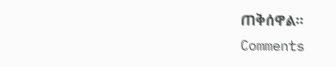ጠቅሰዋል።
Comments